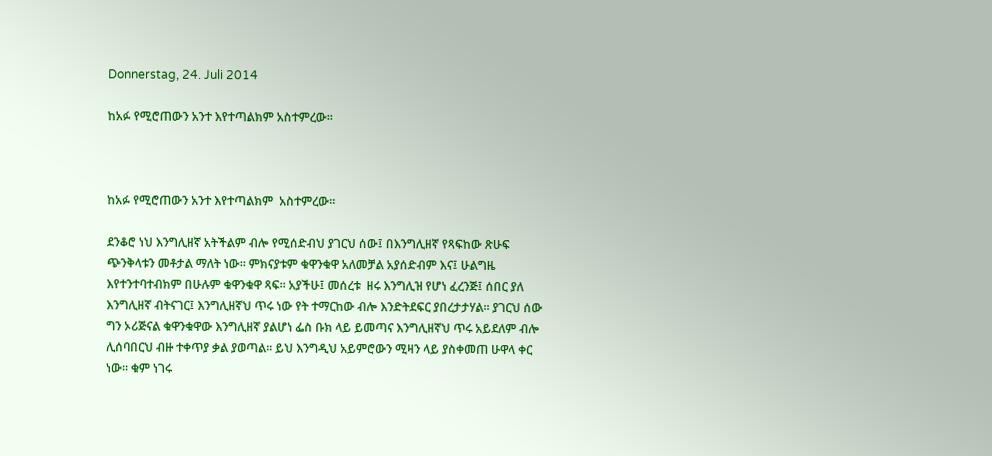Donnerstag, 24. Juli 2014

ከአፉ የሚሮጠውን አንተ እየተጣልክም አስተምረው፡፡



ከአፉ የሚሮጠውን አንተ እየተጣልክም  አስተምረው፡፡

ደንቆሮ ነህ እንግሊዘኛ አትችልም ብሎ የሚሰድብህ ያገርህ ሰው፤ በእንግሊዘኛ የጻፍከው ጽሁፍ ጭንቅላቱን መቶታል ማለት ነው፡፡ ምክናያቱም ቁዋንቁዋ አለመቻል አያሰድብም እና፤ ሁልግዜ እየተንተባተብክም በሁሉም ቁዋንቁዋ ጻፍ፡፡ አያችሁ፤ መሰረቱ  ዘሩ እንግሊዝ የሆነ ፈረንጅ፤ ሰበር ያለ እንግሊዘኛ ብትናገር፤ እንግሊዘኛህ ጥሩ ነው የት ተማርከው ብሎ እንድትደፍር ያበረታታሃል፡፡ ያገርህ ሰው ግን ኦሪጅናል ቁዋንቁዋው እንግሊዘኛ ያልሆነ ፌስ ቡክ ላይ ይመጣና እንግሊዘኛህ ጥሩ አይደለም ብሎ ሊሰባበርህ ብዙ ተቀጥያ ቃል ያወጣል፡፡ ይህ እንግዲህ አይምሮውን ሚዛን ላይ ያስቀመጠ ሁዋላ ቀር ነው፡፡ ቁም ነገሩ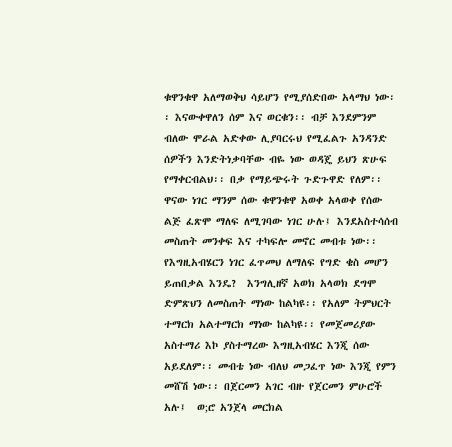ቁዋንቁዋ አለማወቅህ ሳይሆን የሚያሰድበው አላማህ ነው፡፡ እናውቀዋለን ሰም እና ወርቁን፡፡ ብቻ እንደምንም ብለው ሞራል አድቀው ሊያባርሩህ የሚፈልጉ አንዳንድ ሰዎችን እንድትነቃባቸው ብዬ ነው ወዳጄ ይህን ጽሁፍ የማቀርብልህ፡፡ በቃ የማይጭሩት ጉድጉዋድ የለም፡፡
ዋናው ነገር ማንም ሰው ቁዋንቁዋ አወቀ አላወቀ የሰው ልጅ ፈጽሞ ማለፍ ለሚገባው ነገር ሁሉ፤ እንደአስተሳሰብ መስጠት መንቀፍ እና ተካፍሎ መኖር መብቱ ነው፡፡ የእግዚአብሄርን ነገር ፈጥመህ ለማለፍ የግድ ቄስ መሆን ይጠበቃል እንዴ?  እንግሊዘኛ አወክ አላወክ ደግሞ ድምጽህን ለመስጠት ማነው ከልካዩ፡፡ የአለም ትምህርት ተማርክ አልተማርክ ማነው ከልካዩ፡፡ የመጀመሪያው አስተማሪ እኮ ያስተማረው እግዚአብሄር እንጂ ሰው አይደለም፡፡ መብቴ ነው ብለህ መጋፈጥ ነው እንጂ የምን መሸሽ ነው፡፡ በጀርመን አገር ብዙ የጀርመን ምሁሮች  አሉ፤  ወ;ሮ አንጀላ መርክል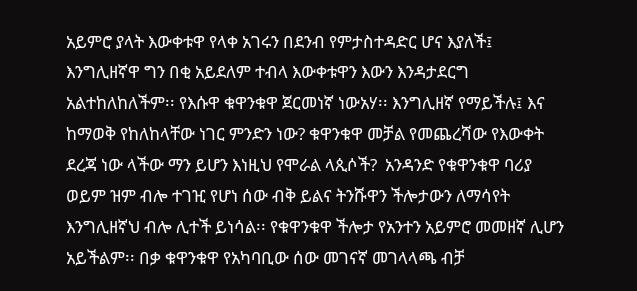አይምሮ ያላት እውቀቱዋ የላቀ አገሩን በደንብ የምታስተዳድር ሆና እያለች፤ እንግሊዘኛዋ ግን በቂ አይደለም ተብላ እውቀቱዋን እውን እንዳታደርግ አልተከለከለችም፡፡ የእሱዋ ቁዋንቁዋ ጀርመነኛ ነውአሃ፡፡ እንግሊዘኛ የማይችሉ፤ እና ከማወቅ የከለከላቸው ነገር ምንድን ነው? ቁዋንቁዋ መቻል የመጨረሻው የእውቀት ደረጃ ነው ላችው ማን ይሆን እነዚህ የሞራል ላጲሶች?  አንዳንድ የቁዋንቁዋ ባሪያ ወይም ዝም ብሎ ተገዢ የሆነ ሰው ብቅ ይልና ትንሹዋን ችሎታውን ለማሳየት እንግሊዘኛህ ብሎ ሊተች ይነሳል፡፡ የቁዋንቁዋ ችሎታ የአንተን አይምሮ መመዘኛ ሊሆን አይችልም፡፡ በቃ ቁዋንቁዋ የአካባቢው ሰው መገናኛ መገላላጫ ብቻ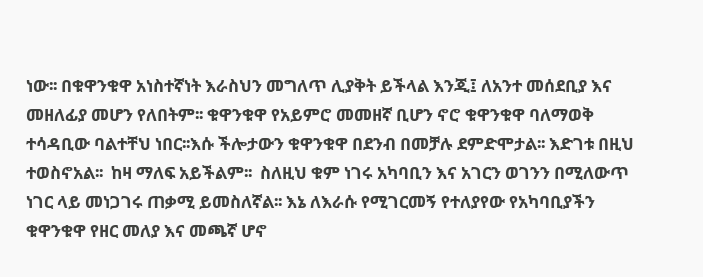ነው፡፡ በቁዋንቁዋ አነስተኛነት እራስህን መግለጥ ሊያቅት ይችላል እንጂ፤ ለአንተ መሰደቢያ እና መዘለፊያ መሆን የለበትም፡፡ ቁዋንቁዋ የአይምሮ መመዘኛ ቢሆን ኖሮ ቁዋንቁዋ ባለማወቅ ተሳዳቢው ባልተቸህ ነበር፡፡እሱ ችሎታውን ቁዋንቁዋ በደንብ በመቻሉ ደምድሞታል፡፡ እድገቱ በዚህ ተወስኖአል፡፡  ከዛ ማለፍ አይችልም፡፡  ስለዚህ ቁም ነገሩ አካባቢን እና አገርን ወገንን በሚለውጥ ነገር ላይ መነጋገሩ ጠቃሚ ይመስለኛል፡፡ እኔ ለእራሱ የሚገርመኝ የተለያየው የአካባቢያችን ቁዋንቁዋ የዘር መለያ እና መጫኛ ሆኖ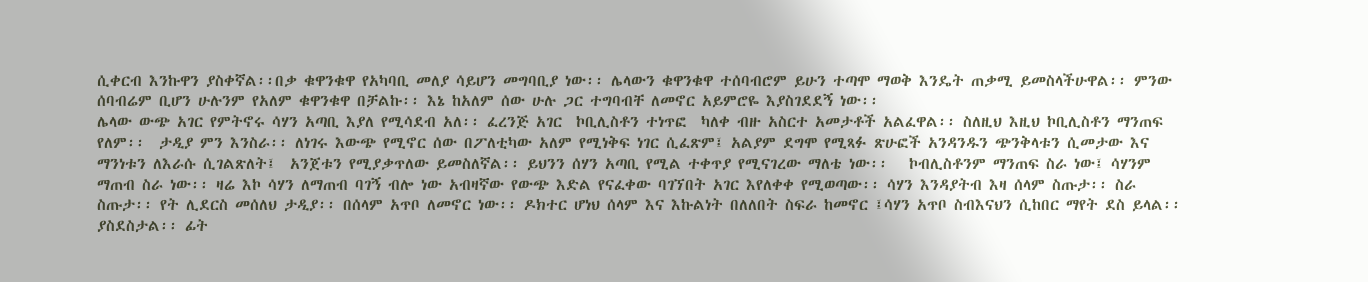ሲቀርብ እንኩዋን ያስቀኛል፡፡በቃ ቁዋንቁዋ የአካባቢ መለያ ሳይሆን መግባቢያ ነው፡፡ ሌላውን ቁዋንቁዋ ተሰባብሮም ይሁን ተጣሞ ማወቅ እንዴት ጠቃሚ ይመስላችሁዋል፡፡ ምንው ሰባብሬም ቢሆን ሁሉንም የአለም ቁዋንቁዋ በቻልኩ፡፡ እኔ ከአለም ሰው ሁሉ ጋር ተግባብቸ ለመኖር አይምሮዬ እያስገደደኝ ነው፡፡
ሌላው ውጭ አገር የምትኖሩ ሳሃን አጣቢ እያለ የሚሳደብ አለ፡፡ ፈረንጅ አገር  ኮቢሊስቶን ተነጥፎ  ካለቀ ብዙ አስርተ አመታቶች አልፈዋል፡፡ ስለዚህ እዚህ ኮቢሊስቶን ማንጠፍ የለም፡፡  ታዲያ ምን እንስራ፡፡ ለነገሩ እውጭ የሚኖር ሰው በፖለቲካው አለም የሚነቅፍ ነገር ሲፈጽም፤ አልያም ደግሞ የሚጻፉ ጽሁፎች አንዳንዱን ጭንቅላቱን ሲመታው እና ማንነቱን ለእራሱ ሲገልጽለት፤  አንጀቱን የሚያቃጥለው ይመስለኛል፡፡ ይህንን ሰሃን አጣቢ የሚል ተቀጥያ የሚናገረው ማለቴ ነው፡፡   ኮብሊስቶንም ማንጠፍ ስራ ነው፤ ሳሃንም ማጠብ ስራ ነው፡፡ ዛሬ እኮ ሳሃን ለማጠብ ባገኝ ብሎ ነው አብዛኛው የውጭ እድል የናፈቀው ባገኘበት አገር እየለቀቀ የሚወጣው፡፡ ሳሃን እንዳያትብ እዛ ሰላም ስጡታ፡፡ ስራ ስጡታ፡፡ የት ሊደርስ መሰለህ ታዲያ፡፡ በሰላም አጥቦ ለመኖር ነው፡፡ ዶክተር ሆነህ ሰላም እና እኩልነት በለለበት ስፍራ ከመኖር ፤ሳሃን አጥቦ ስብእናህን ሲከበር ማየት ደስ ይላል፡፡ ያስደስታል፡፡ ፊት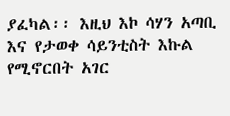ያፈካል፡፡ እዚህ እኮ ሳሃን አጣቢ እና የታወቀ ሳይንቲስት እኩል የሚኖርበት አገር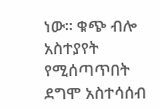ነው፡፡ ቁጭ ብሎ አስተያየት የሚሰጣጥበት ደግሞ አስተሳሰብ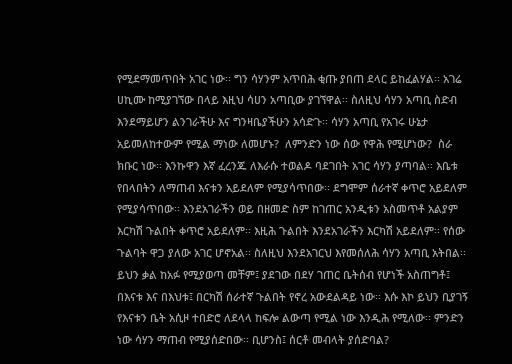የሚደማመጥበት አገር ነው፡፡ ግን ሳሃንም አጥበሕ ቂጡ ያበጠ ደላር ይከፈልሃል፡፡ አገሬ ሀኪሙ ከሚያገኘው በላይ እዚህ ሳሀን አጣቢው ያገኘዋል፡፡ ስለዚህ ሳሃን አጣቢ ስድብ እንደማይሆን ልንገራችሁ እና ግንዛቤያችሁን አሳድጉ፡፡ ሳሃን አጣቢ የአገሩ ሁኔታ አይመለከተውም የሚል ማነው ለመሆኑ?  ለምንድን ነው ሰው የዋሕ የሚሆነው?  ስራ ክቡር ነው፡፡ እንኩዋን እኛ ፈረንጁ ለእራሱ ተወልዶ ባደገበት አገር ሳሃን ያጣባል፡፡ እቤቱ የበላበትን ለማጠብ እናቱን አይደለም የሚያሳጥበው፡፡ ደግሞም ሰራተኛ ቀጥሮ አይደለም የሚያሳጥበው፡፡ እንደአገራችን ወይ በዘመድ ስም ከገጠር አንዲቱን አስመጥቶ አልያም እርካሽ ጉልበት ቀጥሮ አይደለም፡፡ እዚሕ ጉልበት እንደአገራችን እርካሽ አይደለም፡፡ የሰው ጉልባት ዋጋ ያለው አገር ሆኖአል፡፡ ስለዚህ እንደአገርህ እየመሰለሕ ሳሃን አጣቢ አትበል፡፡ ይህን ቃል ከአፉ የሚያወጣ መቸም፤ ያደገው በደሃ ገጠር ቤትሰብ የሆነች አስጠግቶ፤ በእናቱ እና በእህቱ፤ በርካሽ ሰራተኛ ጉልበት የኖረ አውደልዳይ ነው፡፡ እሱ እኮ ይህን ቢያገኝ የእናቱን ቤት አሲዞ ተበድሮ ለደላላ ከፍሎ ልውጣ የሚል ነው እንዲሕ የሚለው፡፡ ምንድን ነው ሳሃን ማጠብ የሚያሰድበው፡፡ ቢሆንስ፤ ሰርቶ መብላት ያሰድባል?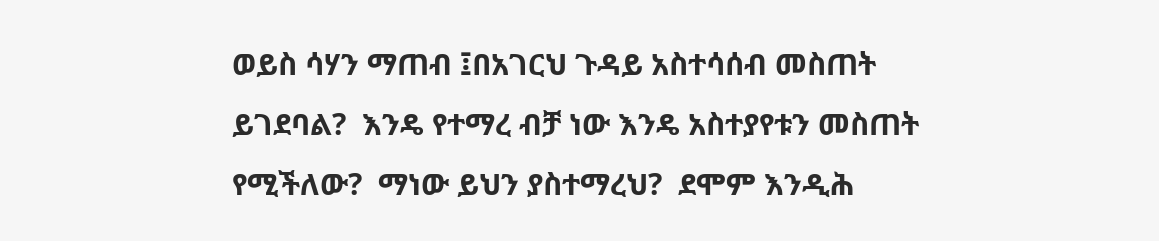ወይስ ሳሃን ማጠብ ፤በአገርህ ጉዳይ አስተሳሰብ መስጠት ይገደባል?  እንዴ የተማረ ብቻ ነው እንዴ አስተያየቱን መስጠት የሚችለው?  ማነው ይህን ያስተማረህ?  ደሞም እንዲሕ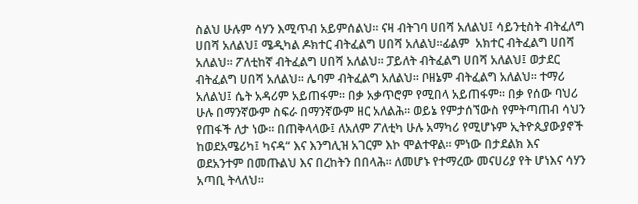ስልህ ሁሉም ሳሃን እሚጥብ አይምሰልህ፡፡ ናዛ ብትገባ ሀበሻ አለልህ፤ ሳይንቲስት ብትፈለግ ሀበሻ አለልህ፤ ሜዲካል ዶክተር ብትፈልግ ሀበሻ አለልህ፡፡ፊልም  አክተር ብትፈልግ ሀበሻ አለልህ፡፡ ፖለቲከኛ ብትፈልግ ሀበሻ አለልህ፡፡ ፓይለት ብትፈልግ ሀበሻ አለልህ፤ ወታደር ብትፈልግ ሀበሻ አለልህ፡፡ ሌባም ብትፈልግ አለልህ፡፡ ቦዘኔም ብትፈልግ አለልህ፡፡ ተማሪ አለልህ፤ ሴት አዳሪም አይጠፋም፡፡ በቃ አቃጥሮም የሚበላ አይጠፋም፡፡ በቃ የሰው ባህሪ ሁሉ በማንኛውም ስፍራ በማንኛውም ዘር አለልሕ፡፡ ወይኔ የምታሰኘውስ የምትጣጠብ ሳህን የጠፋች ለታ ነው፡፡ በጠቅላላው፤ ለአለም ፖለቲካ ሁሉ አማካሪ የሚሆኑም ኢትዮጲያውያኖች ከወደአሜሪካ፤ ካናዳ“ እና እንግሊዝ አገርም እኮ ሞልተዋል፡፡ ምነው በታደልክ እና ወደአንተም በመጡልህ እና በረከትን በበላሕ፡፡ ለመሆኑ የተማረው መናሀሪያ የት ሆነእና ሳሃን አጣቢ ትላለህ፡፡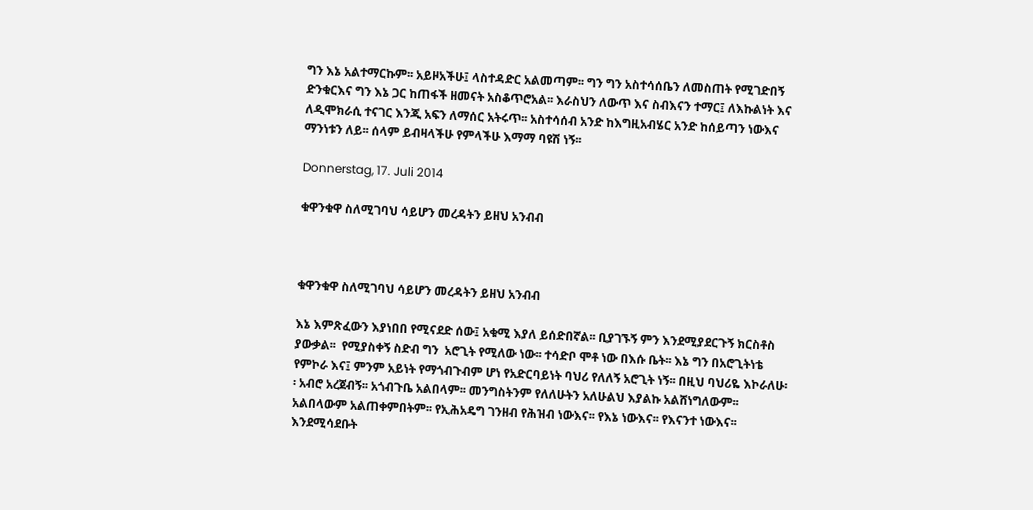ግን እኔ አልተማርኩም፡፡ አይዞአችሁ፤ ላስተዳድር አልመጣም፡፡ ግን ግን አስተሳሰቤን ለመስጠት የሚገድበኝ ድንቁርእና ግን እኔ ጋር ከጠፋች ዘመናት አስቆጥሮአል፡፡ እራስህን ለውጥ እና ስብእናን ተማር፤ ለእኩልነት እና ለዲሞክራሲ ተናገር እንጂ አፍን ለማሰር አትሩጥ፡፡ አስተሳሰብ አንድ ከእግዚአብሄር አንድ ከሰይጣን ነውእና ማንነቱን ለይ፡፡ ሰላም ይብዛላችሁ የምላችሁ እማማ ባዩሽ ነኝ፡፡

Donnerstag, 17. Juli 2014

ቁዋንቁዋ ስለሚገባህ ሳይሆን መረዳትን ይዘህ አንብብ



ቁዋንቁዋ ስለሚገባህ ሳይሆን መረዳትን ይዘህ አንብብ

እኔ እምጽፈውን እያነበበ የሚናደድ ሰው፤ አቁሚ እያለ ይሰድበኛል፡፡ ቢያገኙኝ ምን እንደሚያደርጉኝ ክርስቶስ ያውቃል፡፡  የሚያስቀኝ ስድብ ግን  አሮጊት የሚለው ነው፡፡ ተሳድቦ ሞቶ ነው በእሱ ቤት፡፡ እኔ ግን በአሮጊትነቴ የምኮራ እና፤ ምንም አይነት የማጎብጉብም ሆነ የአድርባይነት ባህሪ የለለኝ አሮጊት ነኝ፡፡ በዚህ ባህሪዬ እኮራለሁ፡፡ አብሮ አረጀብኝ፡፡ አጎብጉቤ አልበላም፡፡ መንግስትንም የለለሁትን አለሁልህ እያልኩ አልሸነግለውም፡፡ አልበላውም አልጠቀምበትም፡፡ የኢሕአዴግ ገንዘብ የሕዝብ ነውእና፡፡ የእኔ ነውእና፡፡ የእናንተ ነውእና፡፡ እንደሚሳደቡት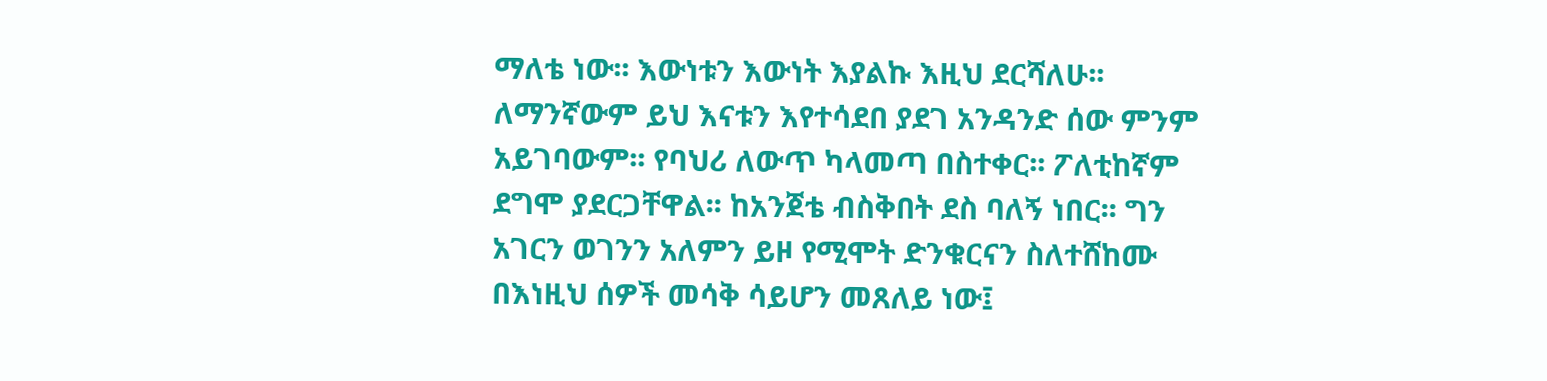ማለቴ ነው፡፡ እውነቱን እውነት እያልኩ እዚህ ደርሻለሁ፡፡ ለማንኛውም ይህ እናቱን እየተሳደበ ያደገ አንዳንድ ሰው ምንም አይገባውም፡፡ የባህሪ ለውጥ ካላመጣ በስተቀር፡፡ ፖለቲከኛም ደግሞ ያደርጋቸዋል፡፡ ከአንጀቴ ብስቅበት ደስ ባለኝ ነበር፡፡ ግን አገርን ወገንን አለምን ይዞ የሚሞት ድንቁርናን ስለተሸከሙ በእነዚህ ሰዎች መሳቅ ሳይሆን መጸለይ ነው፤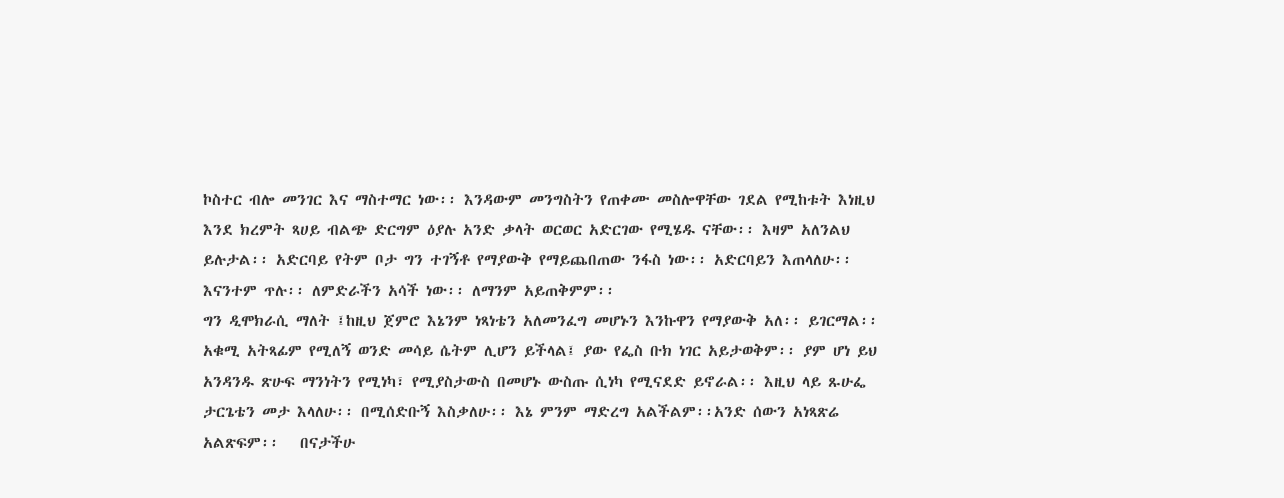ኮስተር ብሎ መንገር እና ማስተማር ነው፡፡ እንዳውም መንግስትን የጠቀሙ መስሎዋቸው ገደል የሚከቱት እነዚህ እንደ ክረምት ጻሀይ ብልጭ ድርግም ዕያሉ አንድ ቃላት ወርወር አድርገው የሚሄዱ ናቸው፡፡ እዛም አለንልህ ይሉታል፡፡ አድርባይ የትም ቦታ ግን ተገኝቶ የማያውቅ የማይጨበጠው ንፋስ ነው፡፡ አድርባይን እጠላለሁ፡፡ እናንተም ጥሉ፡፡ ለምድራችን አሳች ነው፡፡ ለማንም አይጠቅምም፡፡
ግን ዲሞክራሲ ማለት ፤ከዚህ ጀምሮ እኔንም ነጻነቴን አለመንፈግ መሆኑን እንኩዋን የማያውቅ አለ፡፡ ይገርማል፡፡ አቁሚ አትጻፊም የሚለኝ ወንድ መሳይ ሴትም ሊሆን ይችላል፤ ያው የፌስ ቡክ ነገር አይታወቅም፡፡ ያም ሆነ ይህ አንዳንዱ ጽሁፍ ማንነትን የሚነካ፣ የሚያስታውስ በመሆኑ ውስጡ ሲነካ የሚናደድ ይኖራል፡፡ እዚህ ላይ ጹሁፌ ታርጌቴን መታ እላለሁ፡፡ በሚሰድቡኝ እስቃለሁ፡፡ እኔ ምንም ማድረግ አልችልም፡፡አንድ ሰውን አነጻጽሬ አልጽፍም፡፡   በናታችሁ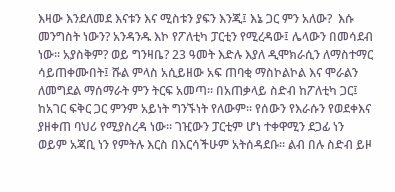እዛው እንደለመደ እናቱን እና ሚስቱን ያፍን እንጂ፤ እኔ ጋር ምን አለው?  እሱ መንግስት ነውን? አንዳንዱ እኮ የፖለቲካ ፓርቲን የሚረዳው፤ ሌላውን በመሳደብ ነው፡፡ አያስቅም? ወይ ግንዛቤ? 23 ዓመት እድሉ እያለ ዲሞክራሲን ለማስተማር ሳይጠቀሙበት፤ ሹል ምላስ አሲይዘው አፍ ጠባቂ ማስኮልኮል እና ሞራልን ለመግደል ማሰማራት ምን ትርፍ አመጣ፡፡ በአጠቃላይ ስድብ ከፖለቲካ ጋር፤ ከአገር ፍቅር ጋር ምንም አይነት ግንኙነት የለውም፡፡ የሰውን የእራሱን የወደቀእና ያዘቀጠ ባህሪ የሚያስረዳ ነው፡፡ ገዢውን ፓርቲም ሆነ ተቀዋሚን ደጋፊ ነን ወይም አጃቢ ነን የምትሉ እርስ በእርሳችሁም አትሰዳደቡ፡፡ ልብ በሉ ስድብ ይዞ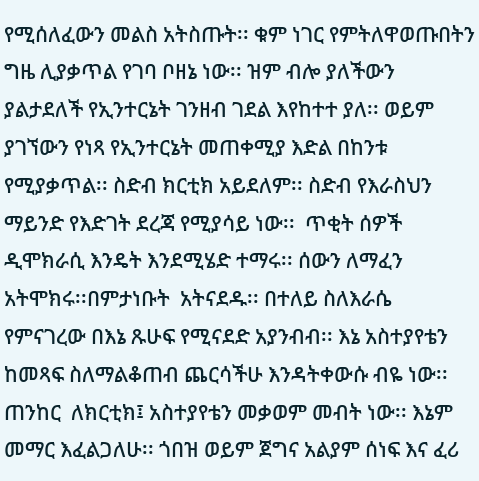የሚሰለፈውን መልስ አትስጡት፡፡ ቁም ነገር የምትለዋወጡበትን ግዜ ሊያቃጥል የገባ ቦዘኔ ነው፡፡ ዝም ብሎ ያለችውን ያልታደለች የኢንተርኔት ገንዘብ ገደል እየከተተ ያለ፡፡ ወይም ያገኘውን የነጻ የኢንተርኔት መጠቀሚያ እድል በከንቱ የሚያቃጥል፡፡ ስድብ ክርቲክ አይደለም፡፡ ስድብ የእራስህን ማይንድ የእድገት ደረጃ የሚያሳይ ነው፡፡  ጥቂት ሰዎች ዲሞክራሲ እንዴት እንደሚሄድ ተማሩ፡፡ ሰውን ለማፈን አትሞክሩ፡፡በምታነቡት  አትናደዱ፡፡ በተለይ ስለእራሴ የምናገረው በእኔ ጹሁፍ የሚናደድ አያንብብ፡፡ እኔ አስተያየቴን ከመጻፍ ስለማልቆጠብ ጨርሳችሁ እንዳትቀውሱ ብዬ ነው፡፡ ጠንከር  ለክርቲክ፤ አስተያየቴን መቃወም መብት ነው፡፡ እኔም መማር እፈልጋለሁ፡፡ ጎበዝ ወይም ጀግና አልያም ሰነፍ እና ፈሪ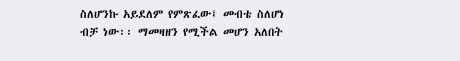ስለሆንኩ አይደለም የምጽፈው፤ መብቴ ስለሆነ ብቻ ነው፡፡ ማመዛዘን የሚችል መሆን አለበት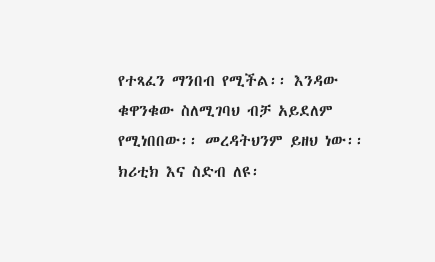የተጻፈን ማንበብ የሚችል፡፡ እንዳው ቁዋንቁው ስለሚገባህ ብቻ አይደለም የሚነበበው፡፡ መረዳትህንም ይዘህ ነው፡፡ ክሪቲክ እና ስድብ ለዩ፡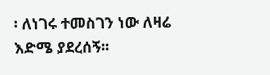፡ ለነገሩ ተመስገን ነው ለዛሬ እድሜ ያደረሰኝ፡፡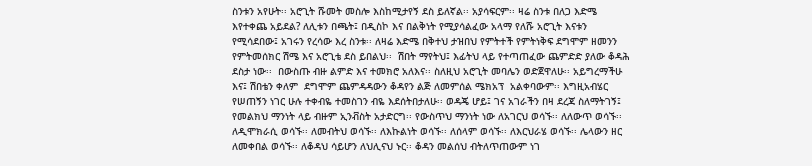ስንቱን አየሁት፡፡ አሮጊት ሹመት መስሎ እስከሚታየኝ ደስ ይለኛል፡፡ አያሳፍርም፡፡ ዛሬ ስንቱ በለጋ እድሜ እየተቀጨ አይደል? ለሊቱን በጫት፤ በዲስኮ እና በልቅነት የሚያሳልፈው አላማ የለሹ አሮጊት እናቱን የሚሳደበው፤ አገሩን የረሳው እረ ስንቱ፡፡ ለዛሬ እድሜ በቅተህ ታዝበህ የምትተች የምትነቅፍ ደግሞም ዘመንን የምትመሰክር ሽሜ እና አሮጊቴ ደስ ይበልህ፡፡  ሽበት ማየትህ፤ እፊትህ ላይ የተጣጠፈው ጨምድድ ያለው ቆዳሕ ደስታ ነው፡፡  በውስጡ ብዙ ልምድ እና ተመክሮ አለእና፡፡ ስለዚህ አሮጊት መባሌን ወድጀዋለሁ፡፡ አይግረማችሁ እና፤ ሽበቴን ቀለም  ደግሞም ጨምዳዳውን ቆዳየን ልጅ ለመምሰል ሜክአፕ  አልቀባውም፡፡ እግዚአብሄር የሠጠኝን ነገር ሁሉ ተቀብዬ ተመስገን ብዬ እደሰትበታለሁ፡፡ ወዳጄ ሆይ፤ ገና አገራችን በዛ ደረጃ ስለማትገኝ፤ የመልክህ ማንነት ላይ ብዙም ኢንቭስት አታድርግ፡፡ የውስጥህ ማንነት ነው ለአገርህ ወሳኙ፡፡ ለለውጥ ወሳኙ፡፡ ለዲሞክራሲ ወሳኙ፡፡ ለመብትህ ወሳኙ፡፡ ለእኩልነት ወሳኙ፡፡ ለሰላም ወሳኙ፡፡ ለእርህራሄ ወሳኙ፡፡ ሌላውን ዘር ለመቀበል ወሳኙ፡፡ ለቆዳህ ሳይሆን ለህሊናህ ኑር፡፡ ቆዳን መልሰህ ብትለጥጠውም ነገ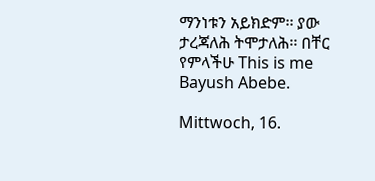ማንነቱን አይክድም፡፡ ያው ታረጃለሕ ትሞታለሕ፡፡ በቸር የምላችሁ This is me Bayush Abebe.

Mittwoch, 16.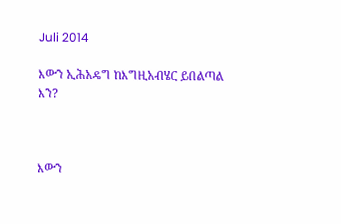Juli 2014

እውን ኢሕአዴግ ከእግዚአብሄር ይበልጣል እን?



እውን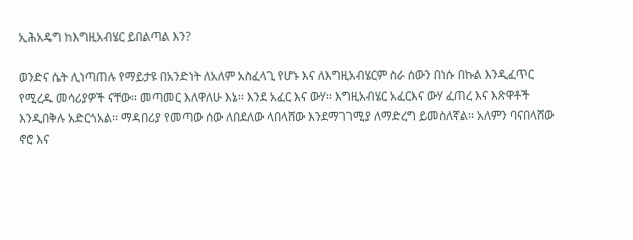ኢሕአዴግ ከእግዚአብሄር ይበልጣል እን?

ወንድና ሴት ሊነጣጠሉ የማይታዩ በአንድነት ለአለም አስፈላጊ የሆኑ እና ለእግዚአብሄርም ስራ ሰውን በነሱ በኩል እንዲፈጥር የሚረዱ መሳሪያዎች ናቸው፡፡ መጣመር እለዋለሁ እኔ፡፡ እንደ አፈር እና ውሃ፡፡ እግዚአብሄር አፈርእና ውሃ ፈጠረ እና እጽዋቶች እንዲበቅሉ አድርጎአል፡፡ ማዳበሪያ የመጣው ሰው ለበደለው ላበላሸው እንደማገገሚያ ለማድረግ ይመስለኛል፡፡ አለምን ባናበላሸው ኖሮ እና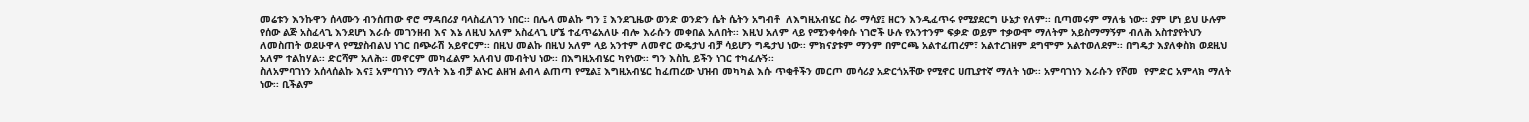መሬቱን እንኩዋን ሰላሙን ብንሰጠው ኖሮ ማዳበሪያ ባላስፈለገን ነበር፡፡ በሌላ መልኩ ግን ፤ እንደጊዜው ወንድ ወንድን ሴት ሴትን አግብቶ  ለእግዚአብሄር ስራ ማሳያ፤ ዘርን እንዲፈጥሩ የሚያደርግ ሁኔታ የለም፡፡ ቢጣመሩም ማለቴ ነው፡፡ ያም ሆነ ይህ ሁሉም የሰው ልጅ አስፈላጊ እንደሆነ እራሱ መገንዘብ እና እኔ ለዚህ አለም አስፈላጊ ሆኜ ተፈጥሬአለሁ ብሎ እራሱን መቀበል አለበት፡፡ እዚህ አለም ላይ የሚንቀሳቀሱ ነገሮች ሁሉ የአንተንም ፍቃድ ወይም ተቃውሞ ማለትም አይስማማኝም ብለሕ አስተያየትህን ለመስጠት ወደሁዋላ የሚያስብልህ ነገር በጭራሽ አይኖርም፡፡ በዚህ መልኩ በዚህ አለም ላይ አንተም ለመኖር ውዴታህ ብቻ ሳይሆን ግዴታህ ነው፡፡ ምክናያቱም ማንም በምርጫ አልተፈጠረም፣ አልተረገዘም ደግሞም አልተወለደም፡፡ በግዴታ እያለቀስክ ወደዚህ አለም ተልከሃል፡፡ ድርሻም አለሕ፡፡ መኖርም መካፈልም አለብህ መብትህ ነው፡፡ በእግዚአብሄር ካየነው፡፡ ግን እስኪ ይችን ነገር ተካፈሉኝ፡፡
ስለአምባገነን አሰላሰልኩ እና፤ አምባገነን ማለት እኔ ብቻ ልኑር ልዘዝ ልብላ ልጠጣ የሚል፤ እግዚአብሄር ከፈጠረው ህዝብ መካካል እሱ ጥቂቶችን መርጦ መሳሪያ አድርጎአቸው የሚኖር ሀጢያተኛ ማለት ነው፡፡ አምባገነን እራሱን የሾመ  የምድር አምላክ ማለት ነው፡፡ ቢችልም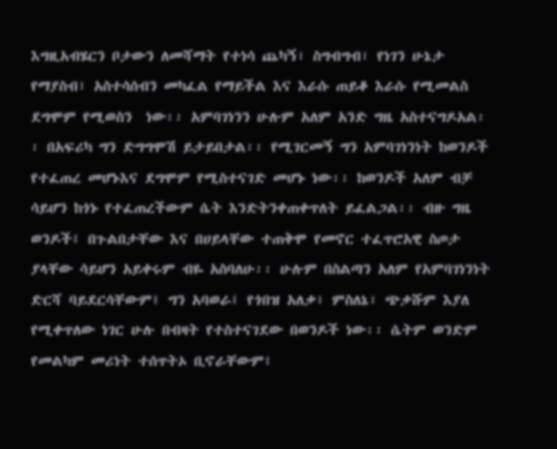እግዚአብሄርን ቦታውን ለመሻማት የተነሳ ጨካኝ፣ ስግብግብ፣ የነገን ሁኔታ የማያስብ፣ አስተሳሰብን መካፈል የማይችል እና እራሱ ጠይቆ እራሱ የሚመልስ ደግሞም የሚወስን  ነው፡፡ አምባገነንን ሁሉም አለም አንድ ግዜ አስተናግዶአል፡፡ በአፍሪካ ግን ድግግሞሽ ይታይበታል፡፡ የሚገርመኝ ግን አምባገነንነት ከወንዶች የተፈጠረ መሆኑእና ደግሞም የሚስተናገድ መሆኑ ነው፡፡ ከወንዶች አለም ብቻ ሳይሆን ከጎኑ የተፈጠረችውም ሴት እንድትንቀጠቀጥለት ይፈልጋል፡፡ ብዙ ግዜ ወንዶች፤ በጉልበታቸው እና በሀይላቸው ተጠቅሞ የመኖር ተፈጥሮአዊ ስጦታ ያላቸው ሳይሆን አይቀሩም ብዬ አስባለሁ፡፡ ሁሉም በስልጣን አለም የአምባገነንነት ድርሻ ባይደርሳቸውም፤ ግን አባወራ፤ የጎበዝ አለቃ፣ ምስለኔ፣ ጭቃሹም እያለ የሚቀጥለው ነገር ሁሉ በብዛት የተስተናገደው በወንዶች ነው፡፡ ሴትም ወንድም የመልካም መሪነት ተሰጥትኦ ቢኖራቸውም፤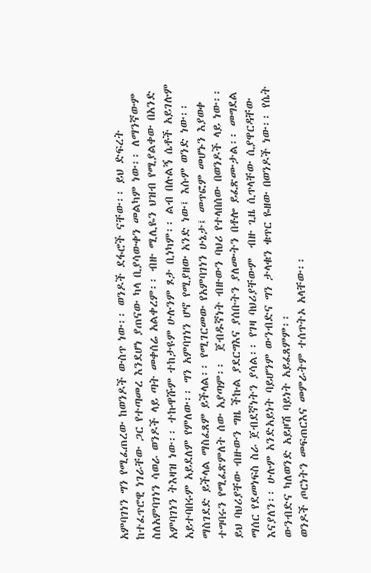አምባገነን ግን የሚፈጠረው ከወንዶች ውስጥ ነው፡፡ ወንዶች ደፋሮች ናቸው፡፡ ይህ ድፍረት ከተፈጥሮዊ ነገራቸው ጋር የተጣመረ እንደሆነ ያጠናው ካላ ቢያሳውቀን መልካም ነው፡፡ ለማንኛውም ስለአምባገነን ሳወራ ወንዶች ላይ ጣት መቀሰሬ አልቀረም፡፡ ብዙ ሚሊዬን ህዝብ የሚያልቀው በአንድ አምባገነን ትእዛዝ ነው፡፡ ተኩዋሹም ተከታዩም ሁሉንም ጾታ ቢነካም፡፡ ልብ በሉልኝ ሴቶች አይገሉም አይተባበሩም አይደለም የምለው፡፡ ግን አምባገነን ሆኖ የሚያዘው አንድ ነው፤ እሱም ወንድ ነው፡፡ ማስገደድ ይችላል ማስፈጸም ይችላል፡፡ የሚገርመው የአምባገነን ሁኔታ፤ መጥፎም መሆኑን እያወቀ ተግባሩን የሚፈጽምለት ሰው አያጣም፡፡  ጀብዱኛነት ብዙውን ባህሪ የተላበሰው በወንዶች ላይ ነው፡፡ ይህ ባህሪያቸው ብዙውን ግዜ ችኩል ያደርግእና ያሰቡትን ያለሙትን በቶሎ ይፈጽሙታል፡፡ መግደል ማሰር የደመነፍስ ስራ ጀብደኛነትን ያሳል፡፡ የገዛ ባህሪያቸውም  ብዙ ጊዜ ሲጥላቸው ሲያዋርዳቸው  እናያለን፡፡ ሁሉም አንድአይነት ባይሆንም ውንብድና ግን ታላቁን ቁጥር ዬዘው በወንዶች ነው፡፡ የሴት ውንብድና ካለወንድ አይዞሽ ባይነት አይፈጸምም፡፡
ወንዶች ጦርነትን መፍጠርእና መምራትም ተሰጥትኦ አላቸው፡፡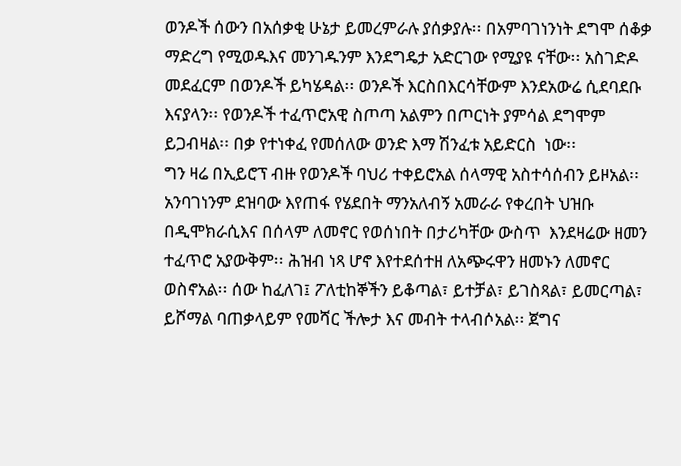ወንዶች ሰውን በአሰቃቂ ሁኔታ ይመረምራሉ ያሰቃያሉ፡፡ በአምባገነንነት ደግሞ ሰቆቃ ማድረግ የሚወዱእና መንገዱንም እንደግዴታ አድርገው የሚያዩ ናቸው፡፡ አስገድዶ መደፈርም በወንዶች ይካሄዳል፡፡ ወንዶች እርስበእርሳቸውም እንደአውሬ ሲደባደቡ እናያላን፡፡ የወንዶች ተፈጥሮአዊ ስጦጣ አልምን በጦርነት ያምሳል ደግሞም ይጋብዛል፡፡ በቃ የተነቀፈ የመሰለው ወንድ እማ ሽንፈቱ አይድርስ  ነው፡፡
ግን ዛሬ በኢይሮፕ ብዙ የወንዶች ባህሪ ተቀይሮአል ሰላማዊ አስተሳሰብን ይዞአል፡፡ አንባገነንም ደዝባው እየጠፋ የሄደበት ማንአለብኝ አመራራ የቀረበት ህዝቡ በዲሞክራሲእና በሰላም ለመኖር የወሰነበት በታሪካቸው ውስጥ  እንደዛሬው ዘመን ተፈጥሮ አያውቅም፡፡ ሕዝብ ነጻ ሆኖ እየተደሰተዘ ለአጭሩዋን ዘመኑን ለመኖር ወስኖአል፡፡ ሰው ከፈለገ፤ ፖለቲከኞችን ይቆጣል፣ ይተቻል፣ ይገስጻል፣ ይመርጣል፣ ይሾማል ባጠቃላይም የመሻር ችሎታ እና መብት ተላብሶአል፡፡ ጀግና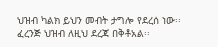ህዝብ ካልክ ይህን መብት ታግሎ የደረሰ ነው፡፡ ፈረንጅ ህዝብ ለዚህ ደረጃ በቅቶአል፡፡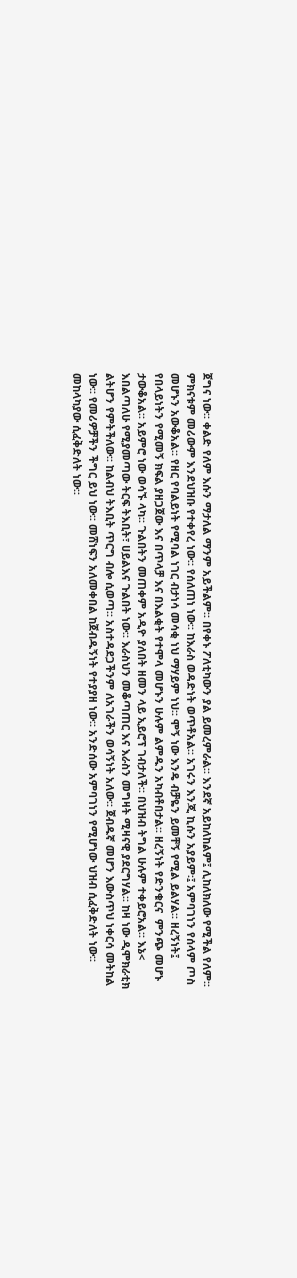ጀግና ነው፡፡ ቀልድ የለም እሱን ማታለል ማንም አይችልም፡፡ በየቀኑ ፖለቲካውን ያል ይመረምራል፡፡ እንደኛ አይከለከልም፤ ሊከለክለው የሚችል የለም፡፡ ምክናቱም መሪውም እንደህዝቡ የተቀየረ ነው፡፡ የሰለጠነ ነው፡፡ ከእራስ ወዳድነት ወጥቶአል፡፡ አገሩን እንጂ ኪሱን አያይም፡፤ አምባገነን የሰላም ጦስ መሆኑን አውቆአል፡፡ የዘር የባልይነት የሚባል ነገር ብታነሳ መሳቂ ነህ ማሃይም ነህ፡፡ ሞኝ ነው እንዴ ብቻዬን ይመቸኝ የሚል ይልሃል፡፡ ዘረኝነት፤ የበላይነትን የሚመኝ ክፍል ያዘጋጀው እና በጥላቻ እና በእልቂት የተሞላ መሆኑን ሁሉም ልምዱን አካብቶበታል፡፡ ዘረኝነት የድንቁርና  ምንጭ መሆኑ ታውቆአል፡፡ አይምሮ ነው ወሳኙ ላካ፡፡ ጉልበትን መጠቀም አዲዮ ያለበት ዘመን ላይ ኢይሮፕ ገብታለች፡፡ በህዝብ ትግል ሁሉም ተቀይሮአል፡፡ እኔ< እበልጣለሁ የሚያመጣው ትርፍ ትእቢት፣ ሀይልእና ጉልበት ነው፡፡ እራስህን መቆጣጠር እና እራስን መግዛት ሚዛናዊ ያደርግሃል፡፡ ከዛ ነው ዲሞክራቲክ ልትሆን የምትችለው፡፡ ከልብህ ትእቢት ጥርግ ብሎ ሲወጣ፡፡ አስተዳደጋችንም ለአገራችን ወሳኝነት አለው፡፡ ጀብዱኛ መሆን እውስጥህ ነቀርሳ መትከል ነው፡፡ የመሪዎቻችን ችግር ይህ ነው፡፡ መሸነፍን አለመቀበል ከጀብዱኝነት የተያያዘ ነው፡፡ አንድሰው አምባገነን የሚሆነው ህዝብ ሲፈቅድለት ነው፡፡ መከላካያው ሲፈቅድለት ነው፡፡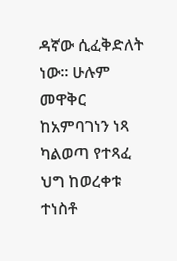ዳኛው ሲፈቅድለት ነው፡፡ ሁሉም መዋቅር ከአምባገነን ነጻ ካልወጣ የተጻፈ ህግ ከወረቀቱ ተነስቶ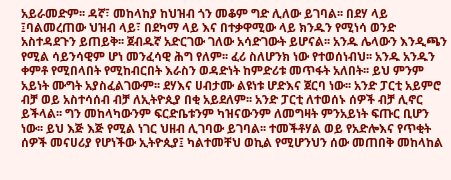አይራመድም፡፡ ዳኛ፣ መከላከያ ከህዝብ ጎን መቆም ግድ ሊለው ይገባል፡፡ በደሃ ላይ ፤ባልመረጠው ህዝብ ላይ፣ በደካማ ላይ እና በተቃዋሚው ላይ ክንዱን የሚነሳ ወንድ አስተዳደጉን ይጠይቅ፡፡ ጀብዱኛ አድርገው ገለው አሳድገውት ይሆናል፡፡ አንዱ ሌላውን እንዲጫን የሚል ሳይንሳዊም ሆነ መንፈሳዊ ሕግ የለም፡፡ ፈሪ ስለሆንክ ነው የተወሰነብህ፡፡ አንዱ አንዱን ቀምቶ የሚበላበት የሚከብርበት እራስን ወዳድነት ከምድሪቱ መጥፋት አለበት፡፡ ይህ ምንም አይነት ሙግት አያስፈልገውም፡፡ ደሃእና ሀብታሙ ልዩነቱ ሆድእና ጀርባ ነው፡፡ አንድ ፓርቲ አይምሮ ብቻ ወይ አስተሳሰብ ብቻ ለኢትዮጲያ በቂ አይደለም፡፡ አንድ ፓርቲ ለተወሰኑ ሰዎች ብቻ ሊኖር ይችላል፡፡ ግን መከላካውንም ፍርድቤቱንም ካዝናውንም ለመግዛት ምንአይነት ፍጡር ቢሆን ነው፡፡ ይህ እጅ እጅ የሚል ነገር ህዘብ ሊገባው ይገባል፡፡ ተመችቶሃል ወይ የአድሎእና የጥቂት ሰዎች መናሀሪያ የሆነችው ኢትዮጲያ፤ ካልተመቸህ ወኪል የሚሆንህን ሰው መጠበቅ መከላከል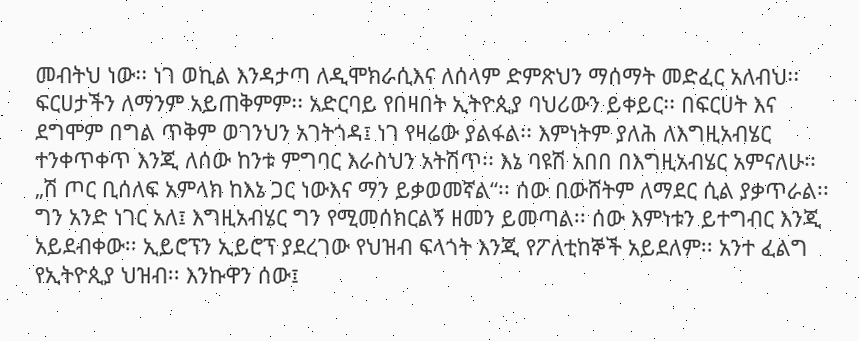መብትህ ነው፡፡ ነገ ወኪል እንዳታጣ ለዲሞክራሲእና ለሰላም ድምጽህን ማሰማት መድፈር አለብህ፡፡ ፍርሀታችን ለማንም አይጠቅምም፡፡ አድርባይ የበዛበት ኢትዮጲያ ባህሪውን ይቀይር፡፡ በፍርሀት እና ደግሞም በግል ጥቅም ወገንህን አገትጎዳ፤ ነገ የዛሬው ያልፋል፡፡ እምነትም ያለሕ ለእግዚአብሄር ተንቀጥቀጥ እንጂ ለሰው ከንቱ ምግባር እራስህን አትሽጥ፡፡ እኔ ባዩሽ አበበ በእግዚአብሄር አምናለሁ፡፡ „ሽ ጦር ቢሰለፍ አምላክ ከእኔ ጋር ነውእና ማን ይቃወመኛል“፡፡ ሰው በውሸትም ለማደር ሲል ያቃጥራል፡፡ ግን አንድ ነገር አለ፤ እግዚአብሄር ግን የሚመሰክርልኝ ዘመን ይመጣል፡፡ ሰው እምነቱን ይተግብር እንጂ አይደብቀው፡፡ ኢይሮፕን ኢይሮፕ ያደረገው የህዝብ ፍላጎት እንጂ የፖለቲከኞች አይደለም፡፡ አንተ ፈልግ የኢትዮጲያ ህዝብ፡፡ እንኩዋን ሰው፤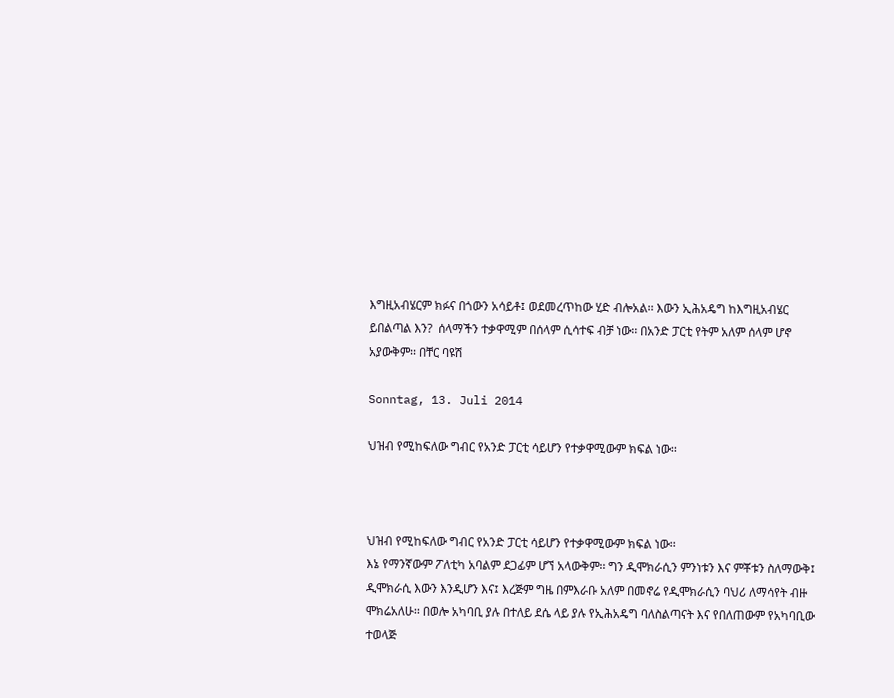እግዚአብሄርም ክፉና በጎውን አሳይቶ፤ ወደመረጥከው ሂድ ብሎአል፡፡ እውን ኢሕአዴግ ከእግዚአብሄር ይበልጣል እን?  ሰላማችን ተቃዋሚም በሰላም ሲሳተፍ ብቻ ነው፡፡ በአንድ ፓርቲ የትም አለም ሰላም ሆኖ አያውቅም፡፡ በቸር ባዩሽ

Sonntag, 13. Juli 2014

ህዝብ የሚከፍለው ግብር የአንድ ፓርቲ ሳይሆን የተቃዋሚውም ክፍል ነው፡፡



ህዝብ የሚከፍለው ግብር የአንድ ፓርቲ ሳይሆን የተቃዋሚውም ክፍል ነው፡፡
እኔ የማንኛውም ፖለቲካ አባልም ደጋፊም ሆኘ አላውቅም፡፡ ግን ዲሞክራሲን ምንነቱን እና ምቾቱን ስለማውቅ፤ ዲሞክራሲ እውን እንዲሆን እና፤ እረጅም ግዜ በምእራቡ አለም በመኖሬ የዲሞክራሲን ባህሪ ለማሳየት ብዙ ሞክሬአለሁ፡፡ በወሎ አካባቢ ያሉ በተለይ ደሴ ላይ ያሉ የኢሕአዴግ ባለስልጣናት እና የበለጠውም የአካባቢው ተወላጅ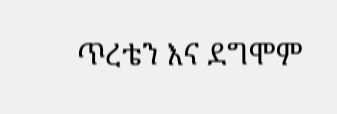ጥረቴን እና ደግሞም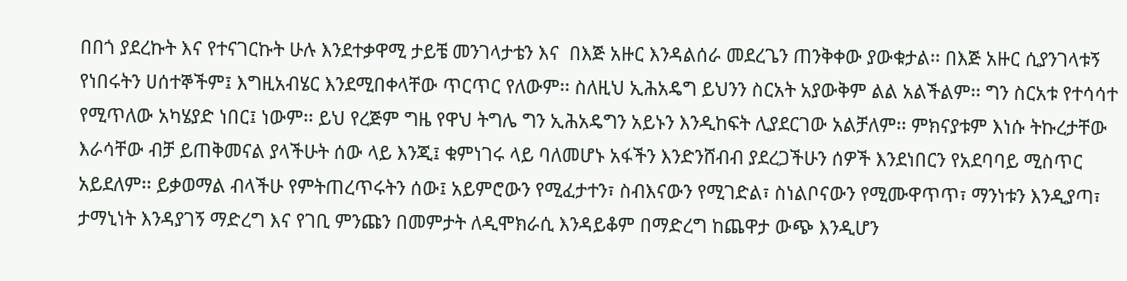በበጎ ያደረኩት እና የተናገርኩት ሁሉ እንደተቃዋሚ ታይቼ መንገላታቴን እና  በእጅ አዙር እንዳልሰራ መደረጌን ጠንቅቀው ያውቁታል፡፡ በእጅ አዙር ሲያንገላቱኝ የነበሩትን ሀሰተኞችም፤ እግዚአብሄር እንደሚበቀላቸው ጥርጥር የለውም፡፡ ስለዚህ ኢሕአዴግ ይህንን ስርአት አያውቅም ልል አልችልም፡፡ ግን ስርአቱ የተሳሳተ የሚጥለው አካሄያድ ነበር፤ ነውም፡፡ ይህ የረጅም ግዜ የዋህ ትግሌ ግን ኢሕአዴግን አይኑን እንዲከፍት ሊያደርገው አልቻለም፡፡ ምክናያቱም እነሱ ትኩረታቸው እራሳቸው ብቻ ይጠቅመናል ያላችሁት ሰው ላይ እንጂ፤ ቁምነገሩ ላይ ባለመሆኑ አፋችን እንድንሸብብ ያደረጋችሁን ሰዎች እንደነበርን የአደባባይ ሚስጥር አይደለም፡፡ ይቃወማል ብላችሁ የምትጠረጥሩትን ሰው፤ አይምሮውን የሚፈታተን፣ ስብእናውን የሚገድል፣ ስነልቦናውን የሚሙዋጥጥ፣ ማንነቱን እንዲያጣ፣ ታማኒነት እንዳያገኝ ማድረግ እና የገቢ ምንጩን በመምታት ለዲሞክራሲ እንዳይቆም በማድረግ ከጨዋታ ውጭ እንዲሆን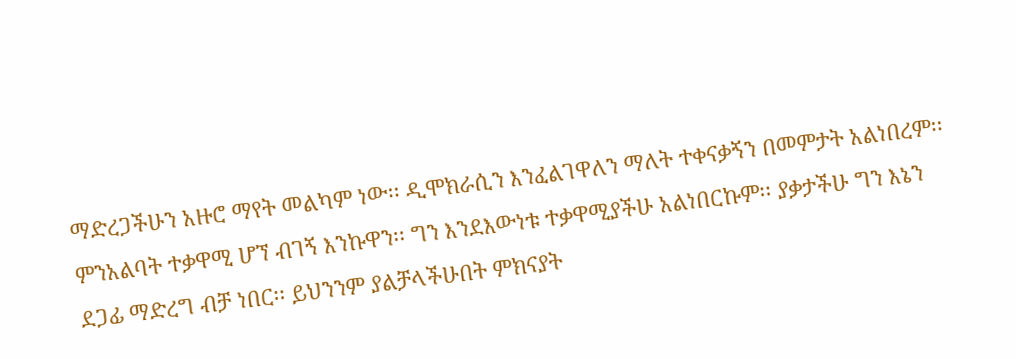ማድረጋችሁን አዙሮ ማየት መልካም ነው፡፡ ዲሞክራሲን እንፈልገዋለን ማለት ተቀናቃኝን በመምታት አልነበረም፡፡ ምንአልባት ተቃዋሚ ሆኘ ብገኝ እንኩዋን፡፡ ግን እንደእውነቱ ተቃዋሚያችሁ አልነበርኩም፡፡ ያቃታችሁ ግን እኔን ደጋፊ ማድረግ ብቻ ነበር፡፡ ይህንንም ያልቻላችሁበት ምክናያት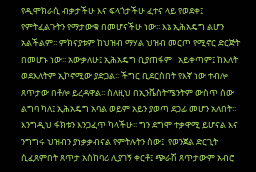የዲሞክራሲ ብቃታችሁ እና ፍላጎታችሁ ፈተና ላይ የወደቀ፤ የምትፈልጉትን የማታውቁ በመሆናችሁ ነው፡፡ እኔ ኢሕአዴግ ልሆን አልችልም፡፡ ምክናያቱም ከህዝብ ማሃል ህዝብ መርጦ የሚኖር ድርጅት በመሆኑ ነው፡፡ አውቃለሁ፤ ኢሕአዴግ ቢያጠፋም   አይቀጣም፤ ከእለት ወደእለትም ኢኮኖሚው ያድጋል፡፡ ችግር ቢደርስበት የእኛ ነው ተብሎ ጸጥታው በቶሎ ይረዳዋል፡፡ ስለዚህ በኢንቬስትሜንትም ውስጥ ሰው ልግባ ካለ፤ ኢሕአዴግ አባል ወይም አይን ያወጣ ደጋፊ መሆን አለበት፡፡ እንግዲህ ፋክቱን እንጋፈጥ ካላችሁ፡፡ ግን ደግሞ ተቃዋሚ ይሆናል እና ንግግሩ ህዝብን ያነቃቃብናል የምትሉትን ሰው፤  የወንጀል ድርጊት ሲፈጸምበት ጸጥታ አስከባሪ ሊያገኝ ቀርቶ፤ ጭራሽ ጸጥታውም አብሮ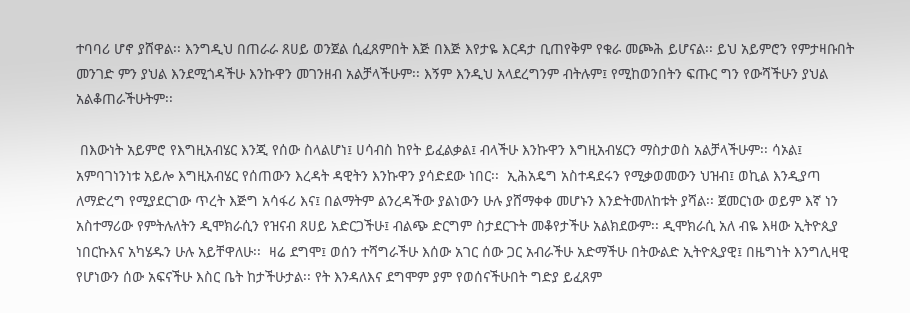ተባባሪ ሆኖ ያሸዋል፡፡ እንግዲህ በጠራራ ጸሀይ ወንጀል ሲፈጸምበት እጅ በእጅ እየታዬ እርዳታ ቢጠየቅም የቁራ መጮሕ ይሆናል፡፡ ይህ አይምሮን የምታዛቡበት መንገድ ምን ያህል እንደሚጎዳችሁ እንኩዋን መገንዘብ አልቻላችሁም፡፡ እኝም እንዲህ አላደረግንም ብትሉም፤ የሚከወንበትን ፍጡር ግን የውሻችሁን ያህል አልቆጠራችሁትም፡፡

 በእውነት አይምሮ የእግዚአብሄር እንጂ የሰው ስላልሆነ፤ ሀሳብስ ከየት ይፈልቃል፤ ብላችሁ እንኩዋን እግዚአብሄርን ማስታወስ አልቻላችሁም፡፡ ሳኦል፤ አምባገነንነቱ አይሎ እግዚአብሄር የሰጠውን እረዳት ዳዊትን እንኩዋን ያሳድደው ነበር፡፡  ኢሕአዴግ አስተዳደሩን የሚቃወመውን ህዝብ፤ ወኪል እንዲያጣ ለማድረግ የሚያደርገው ጥረት እጅግ አሳፋሪ እና፤ በልማትም ልንረዳችው ያልነውን ሁሉ ያሸማቀቀ መሆኑን እንድትመለከቱት ያሻል፡፡ ጀመርነው ወይም እኛ ነን አስተማሪው የምትሉለትን ዲሞክራሲን የዝናብ ጸሀይ አድርጋችሁ፤ ብልጭ ድርግም ስታደርጉት መቆየታችሁ አልክደውም፡፡ ዲሞክራሲ አለ ብዬ እዛው ኢትዮጲያ ነበርኩእና አካሄዱን ሁሉ አይቸዋለሁ፡፡  ዛሬ ደግሞ፤ ወሰን ተሻግራችሁ እሰው አገር ሰው ጋር አብራችሁ አድማችሁ በትውልድ ኢትዮጲያዊ፤ በዜግነት እንግሊዛዊ የሆነውን ሰው አፍናችሁ እስር ቤት ከታችሁታል፡፡ የት እንዳለእና ደግሞም ያም የወሰናችሁበት ግድያ ይፈጸም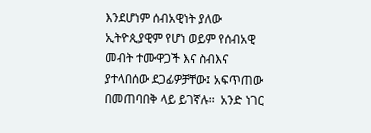እንደሆነም ሰብአዊነት ያለው ኢትዮጲያዊም የሆነ ወይም የሰብአዊ መብት ተሙዋጋች እና ስብእና ያተላበሰው ደጋፊዎቻቸው፤ አፍጥጠው በመጠባበቅ ላይ ይገኛሉ፡፡  አንድ ነገር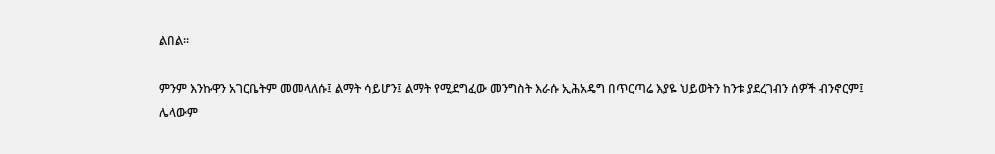ልበል፡፡

ምንም እንኩዋን አገርቤትም መመላለሱ፤ ልማት ሳይሆን፤ ልማት የሚደግፈው መንግስት እራሱ ኢሕአዴግ በጥርጣሬ እያዬ ህይወትን ከንቱ ያደረገብን ሰዎች ብንኖርም፤ ሌላውም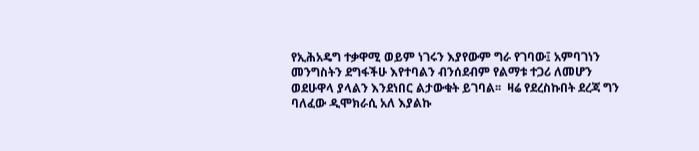የኢሕአዴግ ተቃዋሚ ወይም ነገሩን እያየውም ግራ የገባው፤ አምባገነን መንግስትን ደግፋችሁ እየተባልን ብንሰደብም የልማቱ ተጋሪ ለመሆን ወደሁዋላ ያላልን እንደነበር ልታውቁት ይገባል፡፡  ዛሬ የደረስኩበት ደረጃ ግን ባለፈው ዲሞክራሲ አለ እያልኩ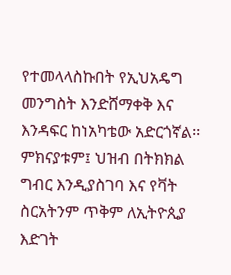የተመላላስኩበት የኢህአዴግ መንግስት እንድሸማቀቅ እና እንዳፍር ከነአካቴው አድርጎኛል፡፡ ምክናያቱም፤ ህዝብ በትክክል ግብር እንዲያስገባ እና የቫት ስርአትንም ጥቅም ለኢትዮጲያ እድገት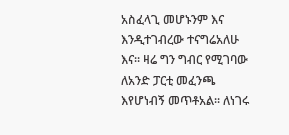አስፈላጊ መሆኑንም እና እንዲተገብረው ተናግሬአለሁ እና፡፡ ዛሬ ግን ግብር የሚገባው ለአንድ ፓርቲ መፈንጫ እየሆነብኝ መጥቶአል፡፡ ለነገሩ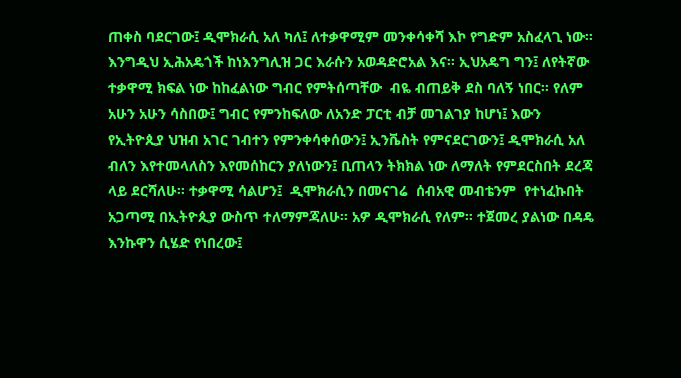ጠቀስ ባደርገው፤ ዲሞክራሲ አለ ካለ፤ ለተቃዋሚም መንቀሳቀሻ እኮ የግድም አስፈላጊ ነው፡፡እንግዲህ ኢሕአዴጎች ከነእንግሊዝ ጋር እራሱን አወዳድሮአል እና፡፡ ኢህአዴግ ግን፤ ለየትኛው ተቃዋሚ ክፍል ነው ከከፈልነው ግብር የምትሰጣቸው  ብዬ ብጠይቅ ደስ ባለኝ ነበር፡፡ የለም አሁን አሁን ሳስበው፤ ግብር የምንከፍለው ለአንድ ፓርቲ ብቻ መገልገያ ከሆነ፤ እውን የኢትዮጲያ ህዝብ አገር ገብተን የምንቀሳቀሰውን፤ ኢንቬስት የምናደርገውን፤ ዲሞክራሲ አለ ብለን እየተመላለስን እየመሰከርን ያለነውን፤ ቢጠላን ትክክል ነው ለማለት የምደርስበት ደረጃ ላይ ደርሻለሁ፡፡ ተቃዋሚ ሳልሆን፤  ዲሞክራሲን በመናገሬ  ሰብአዊ መብቴንም  የተነፈኩበት አጋጣሚ በኢትዮጲያ ውስጥ ተለማምጃለሁ፡፡ አዎ ዲሞክራሲ የለም፡፡ ተጀመረ ያልነው በዳዴ እንኩዋን ሲሄድ የነበረው፤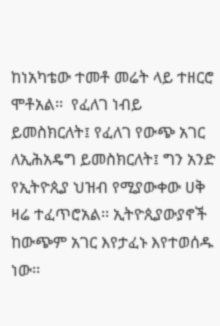ከነአካቴው ተመቶ መሬት ላይ ተዘርሮ ሞቶአል፡፡  የፈለገ ነብይ ይመስክርለት፤ የፈለገ የውጭ አገር ለኢሕአዴግ ይመስክርለት፤ ግን አንድ የኢትዮጲያ ህዝብ የሚያውቀው ሀቅ ዛሬ ተፈጥሮአል፡፡ ኢትዮጲያውያኖች ከውጭም አገር እየታፈኑ እየተወሰዱ ነው፡፡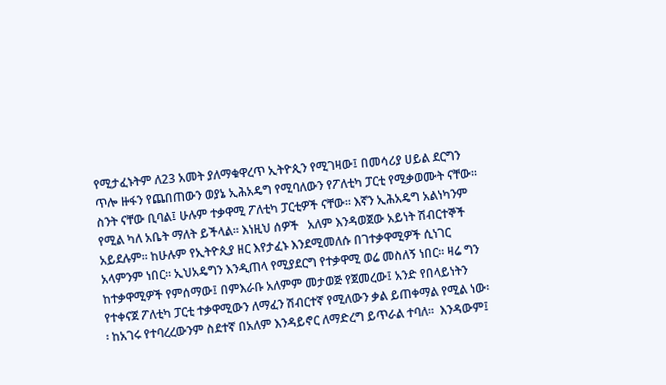የሚታፈኑትም ለ23 አመት ያለማቁዋረጥ ኢትዮጲን የሚገዛው፤ በመሳሪያ ሀይል ደርግን ጥሎ ዙፋን የጨበጠውን ወያኔ ኢሕአዴግ የሚባለውን የፖለቲካ ፓርቲ የሚቃወሙት ናቸው፡፡ ስንት ናቸው ቢባል፤ ሁሉም ተቃዋሚ ፖለቲካ ፓርቲዎች ናቸው፡፡ እኛን ኢሕአዴግ አልነካንም የሚል ካለ አቤት ማለት ይችላል፡፡ እነዚህ ሰዎች   አለም እንዳወጀው አይነት ሽብርተኞች አይደሉም፡፡ ከሁሉም የኢትዮጲያ ዘር እየታፈኑ እንደሚመለሱ በገተቃዋሚዎች ሲነገር አላምንም ነበር፡፡ ኢህአዴግን እንዲጠላ የሚያደርግ የተቃዋሚ ወሬ መስለኝ ነበር፡፡ ዛሬ ግን ከተቃዋሚዎች የምሰማው፤ በምእራቡ አለምም መታወጅ የጀመረው፤ አንድ የበላይነትን የተቀናጀ ፖለቲካ ፓርቲ ተቃዋሚውን ለማፈን ሽብርተኛ የሚለውን ቃል ይጠቀማል የሚል ነው፡፡ ከአገሩ የተባረረውንም ስደተኛ በአለም እንዳይኖር ለማድረግ ይጥራል ተባለ፡፡  እንዳውም፤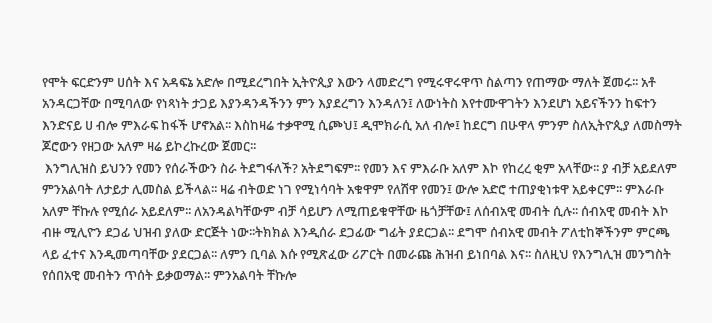የሞት ፍርድንም ሀሰት እና አዳፍኔ አድሎ በሚደረግበት ኢትዮጲያ እውን ላመድረግ የሚሩዋሩዋጥ ስልጣን የጠማው ማለት ጀመሩ፡፡ አቶ አንዳርጋቸው በሚባለው የነጻነት ታጋይ እያንዳንዳችንን ምን እያደረግን እንዳለን፤ ለውነትስ እየተሙዋገትን እንደሆነ አይናችንን ከፍተን እንድናይ ሀ ብሎ ምእራፍ ከፋች ሆኖአል፡፡ እስከዛሬ ተቃዋሚ ሲጮህ፤ ዲሞክራሲ አለ ብሎ፤ ከደርግ በሁዋላ ምንም ስለኢትዮጲያ ለመስማት ጆሮውን የዘጋው አለም ዛሬ ይኮረኩረው ጀመር፡፡
 እንግሊዝስ ይህንን የመን የሰራችውን ስራ ትደግፋለች? አትደግፍም፡፡ የመን እና ምእራቡ አለም እኮ የከረረ ቂም አላቸው፡፡ ያ ብቻ አይደለም ምንአልባት ለታይታ ሊመስል ይችላል፡፡ ዛሬ ብትወድ ነገ የሚነሳባት አቁዋም የለሽዋ የመን፤ ውሎ አድሮ ተጠያቂነቱዋ አይቀርም፡፡ ምእራቡ አለም ቸኩሉ የሚሰራ አይደለም፡፡ ለአንዳልካቸውም ብቻ ሳይሆን ለሚጠይቁዋቸው ዜጎቻቸው፤ ለሰብአዊ መብት ሲሉ፡፡ ሰብአዊ መብት እኮ ብዙ ሚሊዮን ደጋፊ ህዝብ ያለው ድርጅት ነው፡፡ትክክል እንዲሰራ ደጋፊው ግፊት ያደርጋል፡፡ ደግሞ ሰብአዊ መብት ፖለቲከኞችንም ምርጫ ላይ ፈተና እንዲመጣባቸው ያደርጋል፡፡ ለምን ቢባል እሱ የሚጽፈው ሪፖርት በመራጩ ሕዝብ ይነበባል እና፡፡ ስለዚህ የእንግሊዝ መንግስት የሰበአዊ መብትን ጥሰት ይቃወማል፡፡ ምንአልባት ቸኩሎ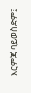እርምጃ ባይወስድም፤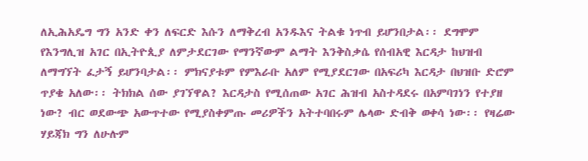ለኢሕአዴግ ግን አንድ ቀን ለፍርድ እሱን ለማቅረብ አንዱእና ትልቁ ነጥብ ይሆንበታል፡፡ ደግሞም የእንግሊዝ አገር በኢትዮጲያ ለምታደርገው የማንኛውም ልማት እንቅስቃሴ የሰብአዊ እርዳታ ከህዝብ ለማግኘት ፈታኝ ይሆንባታል፡፡ ምክናያቱም የምእራቡ አለም የሚያደርገው በአፍሪካ እርዳታ በህዝቡ ድሮም ጥያቄ አለው፡፡ ትክክል ሰው ያገኘዋል? እርዳታስ የሚሰጠው አገር ሕዝብ አስተዳደሩ በአምባገነን የተያዘ ነው? ብር ወደውጭ አውጥተው የሚያስቀምጡ መሪዎችን አትተባበሩም ሌላው ድብቅ ወቀሳ ነው፡፡ የዛሬው ሃይጃክ ግን ለሁሉም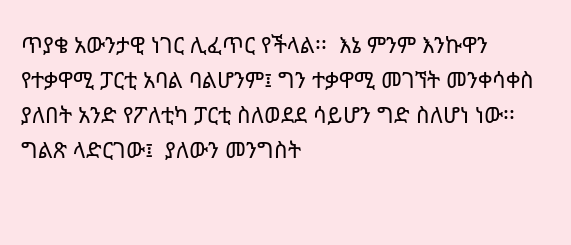ጥያቄ አውንታዊ ነገር ሊፈጥር የችላል፡፡  እኔ ምንም እንኩዋን የተቃዋሚ ፓርቲ አባል ባልሆንም፤ ግን ተቃዋሚ መገኘት መንቀሳቀስ ያለበት አንድ የፖለቲካ ፓርቲ ስለወደደ ሳይሆን ግድ ስለሆነ ነው፡፡  ግልጽ ላድርገው፤  ያለውን መንግስት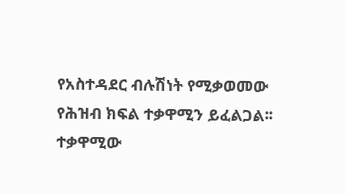የአስተዳደር ብሉሽነት የሚቃወመው የሕዝብ ክፍል ተቃዋሚን ይፈልጋል፡፡ ተቃዋሚው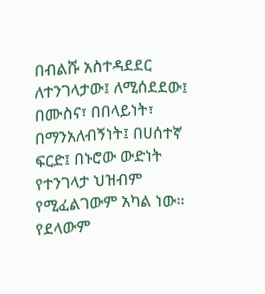በብልሹ አስተዳደደር ለተንገላታው፤ ለሚሰደደው፤ በሙስና፣ በበላይነት፣ በማንአለብኝነት፤ በሀሰተኛ ፍርድ፤ በኑሮው ውድነት የተንገላታ ህዝብም የሚፈልገውም አካል ነው፡፡ የደላውም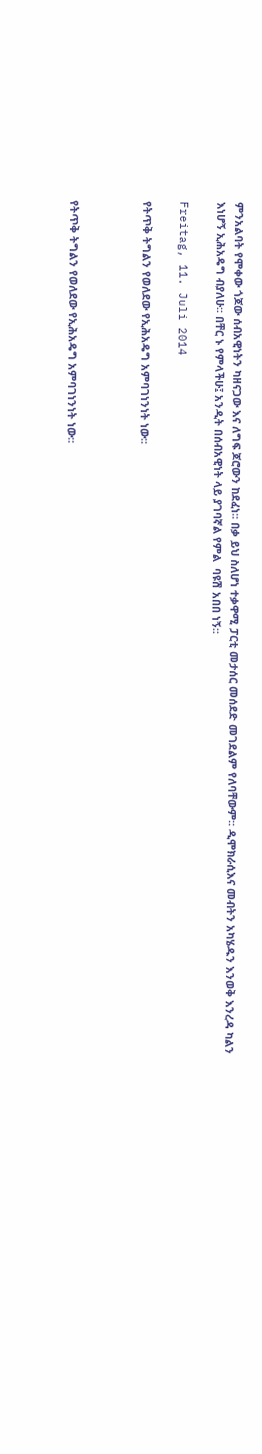ምንአልባት የሞቀው ጎጆው ሰብአዊነትን ካዘናጋው እና ለግፍ ጆሮውን ከደፈነ፡፡ በቃ ይህ ስለሆነ ተቃዋሚ ፓርቲ መታሰር መሰደድ መገደልም የለባቸውም፡፡ ዲሞክራሲእና መብትን አካሄዱን እንወቅ እንረዳ ካልን እነሆኝ ኢሕአዴግ ብያለሁ፡፡ በቸር ኑ የምላችሁ፤ አንዲት በሰብአዊነት ላይ ያገባኛል የምል  ባዩሽ አበበ ነኝ፡፡

Freitag, 11. Juli 2014

የትጥቅ ትግልን የወለደው የኢሕአዴግ አምባገነንነት ነው፡፡



የትጥቅ ትግልን የወለደው የኢሕአዴግ አምባገነንነት ነው፡፡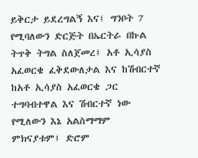ይቅርታ ይደረግልኝ እና፤ ግንቦት 7 የሚባለውን ድርጅት በኤርትራ በኩል ትጥቅ ትግል ስለጀመረ፤ አቶ ኢሳያስ አፈወርቄ ፈቅደውለታል እና ከሽብርተኛ ከአቶ ኢሳያስ አፈወርቄ ጋር ተግባብተዋል እና ሽብርተኛ ነው የሚለውን እኔ አልስማማም ምክናያቱም፤ ድሮም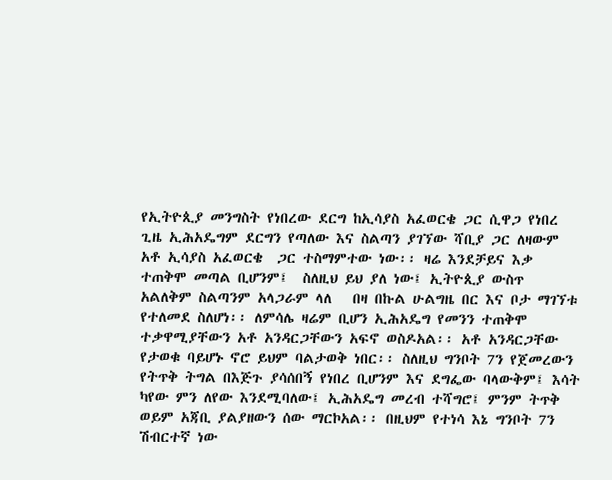የኢትዮጲያ መንግስት የነበረው ደርግ ከኢሳያስ አፈወርቄ ጋር ሲዋጋ የነበረ ጊዜ ኢሕአዴግም ደርግን የጣለው እና ስልጣን ያገኘው ሻቢያ ጋር ለዛውም አቶ ኢሳያስ አፈወርቄ  ጋር ተስማምተው ነው፡፡ ዛሬ እንደቻይና እቃ ተጠቅሞ መጣል ቢሆንም፤  ስለዚህ ይህ ያለ ነው፤ ኢትዮጲያ ውስጥ አልለቅም ስልጣንም አላጋራም ላለ   በዛ በኩል ሁልግዜ በር እና ቦታ ማገኘቱ የተለመደ ስለሆነ፡፡ ለምሳሌ ዛሬም ቢሆን ኢሕአዴግ የመንን ተጠቅሞ ተቃዋሚያቸውን አቶ አንዳርጋቸውን አፍኖ ወስዶአል፡፡ አቶ አንዳርጋቸው የታወቁ ባይሆኑ ኖሮ ይህም ባልታወቅ ነበር፡፡ ስለዚህ ግንቦት 7ን የጀመረውን የትጥቅ ትግል በእጅጉ ያሳሰበኝ የነበረ ቢሆንም እና ደግፌው ባላውቅም፤ እሳት ካየው ምን ለየው እንደሚባለው፤ ኢሕአዴግ መረብ ተሻግሮ፤ ምንም ትጥቅ ወይም አጃቢ ያልያዘውን ሰው ማርኮአል፡፡ በዚህም የተነሳ እኔ ግንቦት 7ን ሽብርተኛ ነው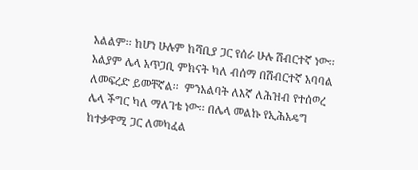አልልም፡፡ ከሆነ ሁሉም ከሻቢያ ጋር የሰራ ሁሉ ሽብርተኛ ነው፡፡ አልያም ሌላ አጥጋቢ ምክናት ካለ ብሰማ በሽብርተኛ አባባል ለመፍረድ ይመቸኛል፡፡  ምንአልባት ለእኛ ለሕዝብ የተሰወረ ሌላ ችግር ካለ ማለገቴ ነው፡፡ በሌላ መልኩ የኢሕአዴግ ከተቃዋሚ ጋር ለመካፈል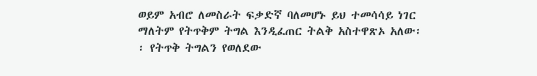ወይም አብሮ ለመስራት ፍቃድኛ ባለመሆኑ ይህ ተመሳሳይ ነገር ማለትም የትጥቅም ትግል እንዲፈጠር ትልቅ አስተዋጽኦ አለው፡፡ የትጥቅ ትግልን የወለደው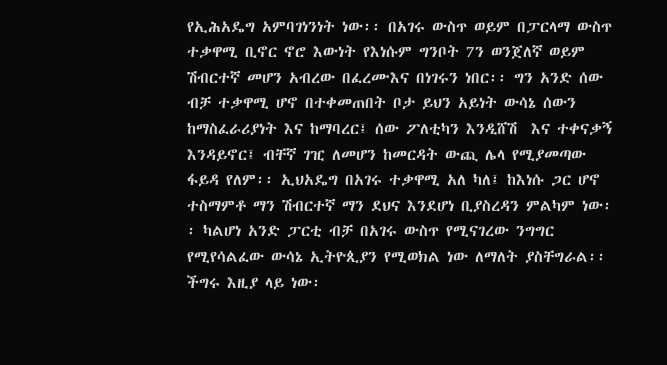የኢሕአዴግ አምባገነንነት ነው፡፡ በአገሩ ውስጥ ወይም በፓርላማ ውስጥ ተቃዋሚ ቢኖር ኖሮ እውነት የእነሱም ግንቦት 7ን ወንጀለኛ ወይም ሽብርተኛ መሆን አብረው በፈረሙእና በነገሩን ነበር፡፡ ግን አንድ ሰው ብቻ ተቃዋሚ ሆኖ በተቀመጠበት ቦታ ይህን አይነት ውሳኔ ሰውን ከማስፈራሪያነት እና ከማባረር፤ ሰው ፖለቲካን እንዲሸሽ  እና ተቀናቃኝ እንዳይኖር፤ ብቸኛ ገዢ ለመሆን ከመርዳት ውጪ ሌላ የሚያመጣው ፋይዳ የለም፡፡ ኢህአዴግ በአገሩ ተቃዋሚ አለ ካለ፤ ከእነሱ ጋር ሆኖ ተስማምቶ ማን ሽብርተኛ ማን ደህና እንደሆነ ቢያስረዳን ምልካም ነው፡፡ ካልሆነ አንድ ፓርቲ ብቻ በአገሩ ውስጥ የሚናገረው ንግግር የሚየሳልፈው ውሳኔ ኢትዮጲያን የሚወክል ነው ለማለት ያስቸግራል፡፡ ችግሩ እዚያ ላይ ነው፡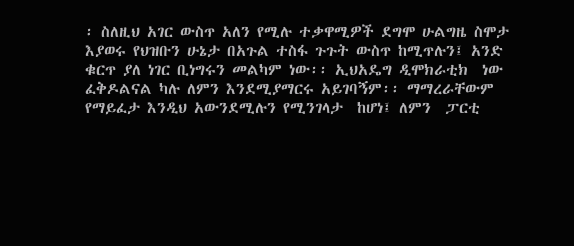፡ ስለዚህ አገር ውስጥ አለን የሚሉ ተቃዋሚዎች ደግሞ ሁልግዜ ስሞታ እያወሩ የህዝቡን ሁኔታ በአጉል ተስፋ ጉጉት ውስጥ ከሚጥሉን፤ አንድ ቁርጥ ያለ ነገር ቢነግሩን መልካም ነው፡፡ ኢህአዴግ ዲሞክራቲክ  ነው  ፈቅዶልናል ካሉ ለምን እንደሚያማርሩ አይገባኝም፡፡ ማማረራቸውም የማይፈታ እንዲህ አውንደሚሉን የሚንገላታ  ከሆነ፤ ለምን  ፓርቲ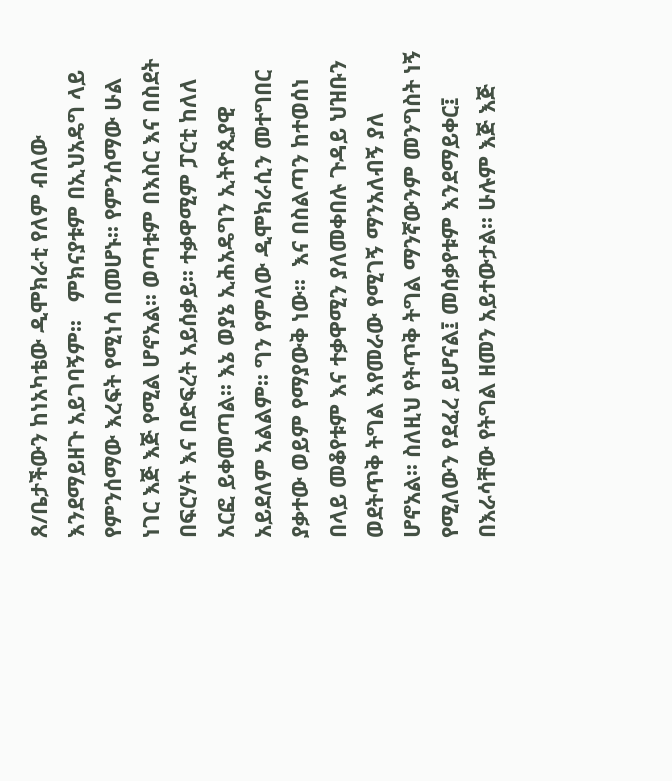ጸ/ቤታችውን ከነአካቴው ዲሞክራቲ የለም ብለው እንደማይዘጉ አይገባኝም፡፡   ምክናያቱም በኢህአዴግ ላይ የምንሰማው እረፍት የሚነሳ በመሆኑ፡፡ የምንሰማው ሁል ነገር እጅ እጅ የሚል ሆኖአል፡፡ ወጣቱም በእስር እና በስደት በፍርሃት እና በድፍረት አይሰቃይ፡፡ ተቃዋሚም ፓርቲ ከለለ አርፎ ይቀመጣል፡፡ እኔ ወያኔ ኢሕአዴግን ኢትዮጲያዊ አይደለም አልልም፡፡ ግን የምለው ዲሞክራሲን መተግበር ያቃተው ወይም የማያውቅ ነው፡፡  እና በስልጣን ከተወሰነ በላይ መቆየቱም እና ተቃዋሚን ያለመቀበሉ ጉዳይ ህዝቡን ወደትጥቅ ትግል እየመራው የሚገኝ ማንአለብኝ ያለ ሆኖአል፡፡ ስለዚህ የትጥቅ ትግል ማንኛውንም መንግስት ነኝ የሚለውን የደፈረ ይሆናል፤ መሰቃየቱም እንደማይቀር፤ በእራሳቸው የትግል ዘመን አይተውታል፡፡ ሁሉም እጅ እጅ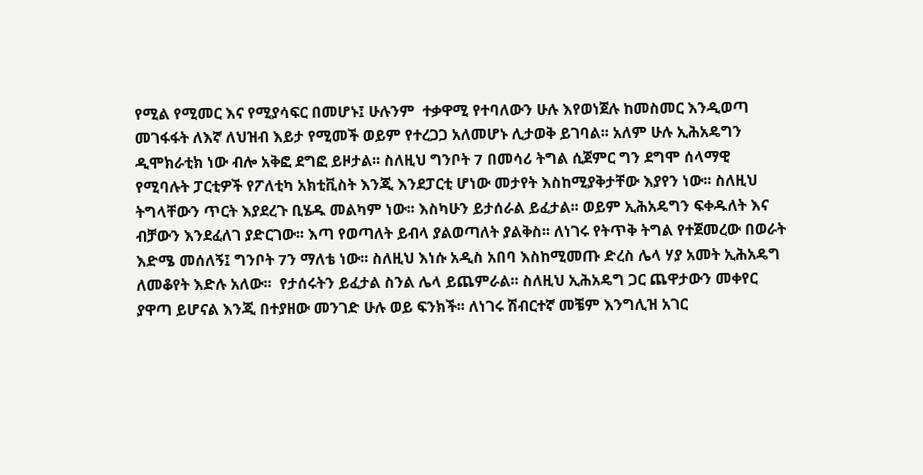የሚል የሚመር እና የሚያሳፍር በመሆኑ፤ ሁሉንም  ተቃዋሚ የተባለውን ሁሉ እየወነጀሉ ከመስመር እንዲወጣ መገፋፋት ለእኛ ለህዝብ እይታ የሚመች ወይም የተረጋጋ አለመሆኑ ሊታወቅ ይገባል፡፡ አለም ሁሉ ኢሕአዴግን ዲሞክራቲክ ነው ብሎ አቅፎ ደግፎ ይዞታል፡፡ ስለዚህ ግንቦት 7 በመሳሪ ትግል ሲጀምር ግን ደግሞ ሰላማዊ የሚባሉት ፓርቲዎች የፖለቲካ አክቲቪስት እንጂ እንደፓርቲ ሆነው መታየት እስከሚያቅታቸው እያየን ነው፡፡ ስለዚህ ትግላቸውን ጥርት እያደረጉ ቢሄዱ መልካም ነው፡፡ እስካሁን ይታሰራል ይፈታል፡፡ ወይም ኢሕአዴግን ፍቀዱለት እና ብቻውን እንደፈለገ ያድርገው፡፡ እጣ የወጣለት ይብላ ያልወጣለት ያልቅስ፡፡ ለነገሩ የትጥቅ ትግል የተጀመረው በወራት እድሜ መሰለኝ፤ ግንቦት 7ን ማለቴ ነው፡፡ ስለዚህ እነሱ አዲስ አበባ እስከሚመጡ ድረስ ሌላ ሃያ አመት ኢሕአዴግ ለመቆየት እድሉ አለው፡፡  የታሰሩትን ይፈታል ስንል ሌላ ይጨምራል፡፡ ስለዚህ ኢሕአዴግ ጋር ጨዋታውን መቀየር ያዋጣ ይሆናል እንጂ በተያዘው መንገድ ሁሉ ወይ ፍንክች፡፡ ለነገሩ ሽብርተኛ መቼም እንግሊዝ አገር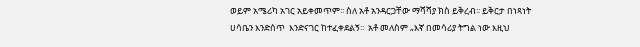ወይም አሜሪካ አገር አይቀመጥም፡፡ ስለ አቶ አንዳርጋቸው ማሻሻያ ክስ ይቅረብ፡፡ ይቅርታ በነጻነት ሀሳቤን እንድሰጥ  እንድናገር ከተፈቀደልኝ፡፡  አቶ መለስም „እኛ በመሳሪያ ትግል ነው እዚህ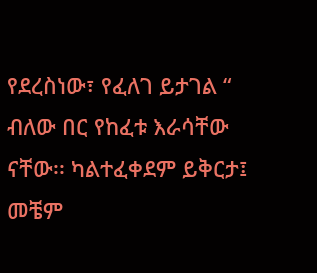የደረስነው፣ የፈለገ ይታገል “ ብለው በር የከፈቱ እራሳቸው ናቸው፡፡ ካልተፈቀደም ይቅርታ፤ መቼም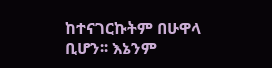ከተናገርኩትም በሁዋላ ቢሆን፡፡ እኔንም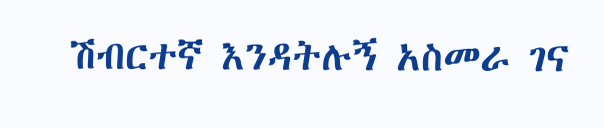ሽብርተኛ እንዳትሉኝ አስመራ ገና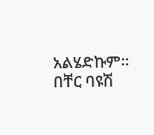አልሄድኩም፡፡  በቸር ባዩሽ